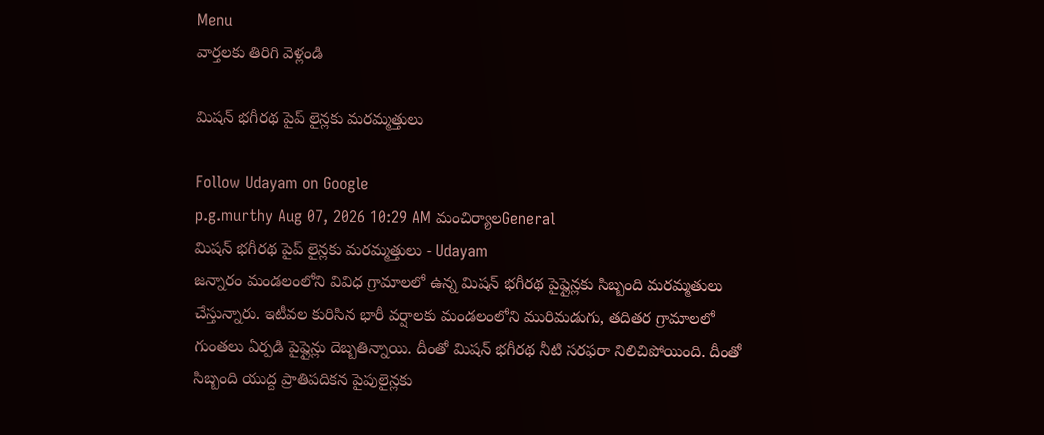Menu
వార్తలకు తిరిగి వెళ్లండి

మిషన్ భగీరథ పైప్ లైన్లకు మరమ్మత్తులు

Follow Udayam on Google
p.g.murthy Aug 07, 2026 10:29 AM మంచిర్యాలGeneral
మిషన్ భగీరథ పైప్ లైన్లకు మరమ్మత్తులు - Udayam
జన్నారం మండలంలోని వివిధ గ్రామాలలో ఉన్న మిషన్ భగీరథ పైప్లైన్లకు సిబ్బంది మరమ్మతులు చేస్తున్నారు. ఇటీవల కురిసిన భారీ వర్షాలకు మండలంలోని మురిమడుగు, తదితర గ్రామాలలో గుంతలు ఏర్పడి పైప్లైన్లు దెబ్బతిన్నాయి. దీంతో మిషన్ భగీరథ నీటి సరఫరా నిలిచిపోయింది. దీంతో సిబ్బంది యుద్ద ప్రాతిపదికన పైపులైన్లకు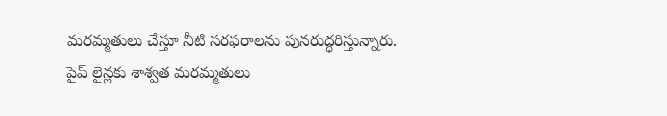మరమ్మతులు చేస్తూ నీటి సరఫరాలను పునరుద్ధరిస్తున్నారు. పైప్ లైన్లకు శాశ్వత మరమ్మతులు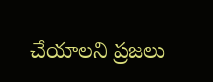చేయాలని ప్రజలు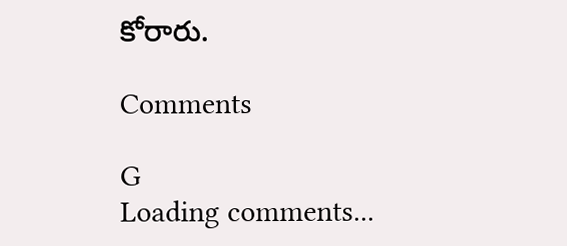కోరారు.

Comments

G
Loading comments...